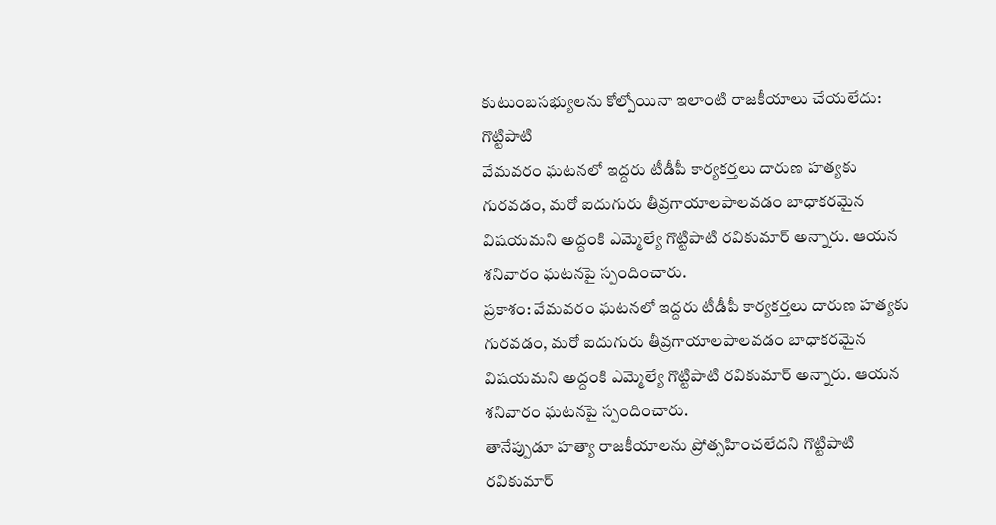కుటుంబసభ్యులను కోల్పోయినా ఇలాంటి రాజకీయాలు చేయలేదు: గొట్టిపాటి
వేమవరం ఘటనలో ఇద్దరు టీడీపీ కార్యకర్తలు దారుణ హత్యకు గురవడం, మరో ఐదుగురు తీవ్రగాయాలపాలవడం బాధాకరమైన విషయమని అద్దంకి ఎమ్మెల్యే గొట్టిపాటి రవికుమార్ అన్నారు. ఆయన శనివారం ఘటనపై స్పందించారు.
ప్రకాశం: వేమవరం ఘటనలో ఇద్దరు టీడీపీ కార్యకర్తలు దారుణ హత్యకు గురవడం, మరో ఐదుగురు తీవ్రగాయాలపాలవడం బాధాకరమైన విషయమని అద్దంకి ఎమ్మెల్యే గొట్టిపాటి రవికుమార్ అన్నారు. ఆయన శనివారం ఘటనపై స్పందించారు.
తానేప్పుడూ హత్యా రాజకీయాలను ప్రోత్సహించలేదని గొట్టిపాటి రవికుమార్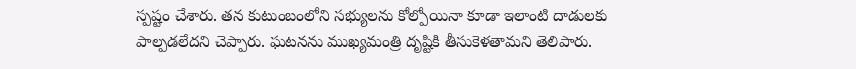స్పష్టం చేశారు. తన కుటుంబంలోని సభ్యులను కోల్పోయినా కూడా ఇలాంటి దాడులకు పాల్పడలేదని చెప్పారు. ఘటనను ముఖ్యమంత్రి దృష్టికి తీసుకెళతామని తెలిపారు.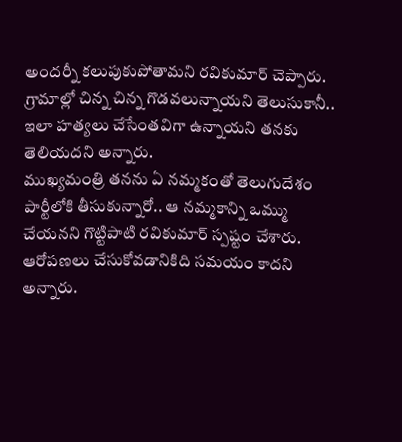అందర్నీ కలుపుకుపోతామని రవికుమార్ చెప్పారు. గ్రామాల్లో చిన్న చిన్న గొడవలున్నాయని తెలుసుకానీ.. ఇలా హత్యలు చేసేంతవిగా ఉన్నాయని తనకు తెలియదని అన్నారు.
ముఖ్యమంత్రి తనను ఏ నమ్మకంతో తెలుగుదేశం పార్టీలోకి తీసుకున్నారో.. ఆ నమ్మకాన్ని ఒమ్ము చేయనని గొట్టిపాటి రవికుమార్ స్పష్టం చేశారు. ఆరోపణలు చేసుకోవడానికిది సమయం కాదని అన్నారు.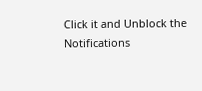Click it and Unblock the Notifications